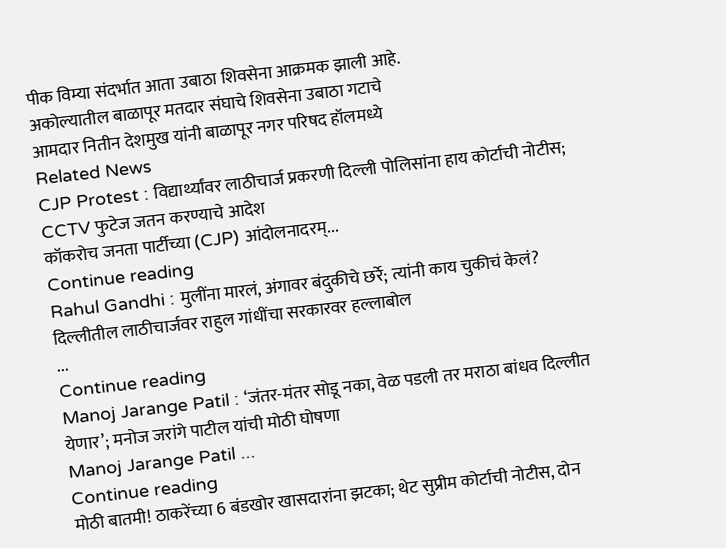पीक विम्या संदर्भात आता उबाठा शिवसेना आक्रमक झाली आहे.
अकोल्यातील बाळापूर मतदार संघाचे शिवसेना उबाठा गटाचे
आमदार नितीन देशमुख यांनी बाळापूर नगर परिषद हॉलमध्ये
Related News
CJP Protest : विद्यार्थ्यांवर लाठीचार्ज प्रकरणी दिल्ली पोलिसांना हाय कोर्टाची नोटीस; CCTV फुटेज जतन करण्याचे आदेश
कॉकरोच जनता पार्टीच्या (CJP) आंदोलनादरम्...
Continue reading
Rahul Gandhi : मुलींना मारलं, अंगावर बंदुकीचे छर्रे; त्यांनी काय चुकीचं केलं? दिल्लीतील लाठीचार्जवर राहुल गांधींचा सरकारवर हल्लाबोल
...
Continue reading
Manoj Jarange Patil : ‘जंतर-मंतर सोडू नका, वेळ पडली तर मराठा बांधव दिल्लीत येणार’; मनोज जरांगे पाटील यांची मोठी घोषणा
Manoj Jarange Patil ...
Continue reading
मोठी बातमी! ठाकरेंच्या 6 बंडखोर खासदारांना झटका; थेट सुप्रीम कोर्टाची नोटीस, दोन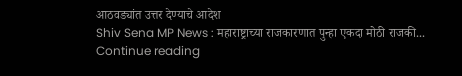आठवड्यांत उत्तर देण्याचे आदेश
Shiv Sena MP News : महाराष्ट्राच्या राजकारणात पुन्हा एकदा मोठी राजकी...
Continue reading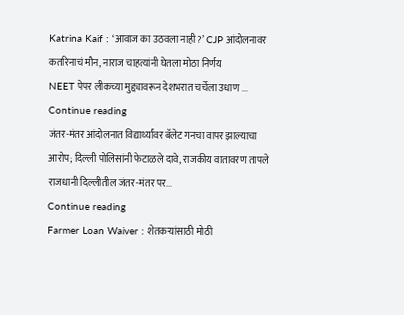Katrina Kaif : ‘आवाज का उठवला नाही?’ CJP आंदोलनावर कतरिनाचं मौन, नाराज चाहत्यांनी घेतला मोठा निर्णय
NEET पेपर लीकच्या मुद्द्यावरून देशभरात चर्चेला उधाण ...
Continue reading
जंतर-मंतर आंदोलनात विद्यार्थ्यांवर बॅलेट गनचा वापर झाल्याचा आरोप; दिल्ली पोलिसांनी फेटाळले दावे, राजकीय वातावरण तापले
राजधानी दिल्लीतील जंतर-मंतर पर...
Continue reading
Farmer Loan Waiver : शेतकऱ्यांसाठी मोठी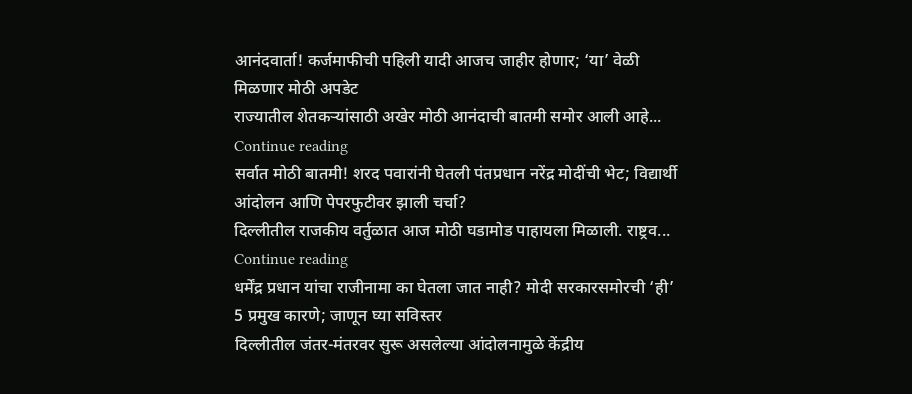आनंदवार्ता! कर्जमाफीची पहिली यादी आजच जाहीर होणार; ‘या’ वेळी मिळणार मोठी अपडेट
राज्यातील शेतकऱ्यांसाठी अखेर मोठी आनंदाची बातमी समोर आली आहे...
Continue reading
सर्वात मोठी बातमी! शरद पवारांनी घेतली पंतप्रधान नरेंद्र मोदींची भेट; विद्यार्थी आंदोलन आणि पेपरफुटीवर झाली चर्चा?
दिल्लीतील राजकीय वर्तुळात आज मोठी घडामोड पाहायला मिळाली. राष्ट्रव...
Continue reading
धर्मेंद्र प्रधान यांचा राजीनामा का घेतला जात नाही? मोदी सरकारसमोरची ‘ही’ 5 प्रमुख कारणे; जाणून घ्या सविस्तर
दिल्लीतील जंतर-मंतरवर सुरू असलेल्या आंदोलनामुळे केंद्रीय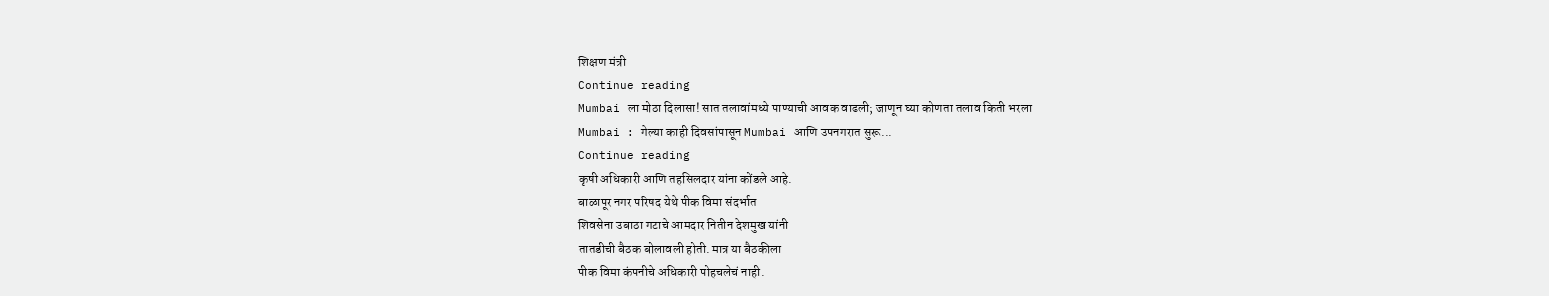शिक्षण मंत्री
Continue reading
Mumbai ला मोठा दिलासा! सात तलावांमध्ये पाण्याची आवक वाढली; जाणून घ्या कोणता तलाव किती भरला
Mumbai : गेल्या काही दिवसांपासून Mumbai आणि उपनगरात सुरू...
Continue reading
कृषी अधिकारी आणि तहसिलदार यांना कोंडले आहे.
बाळापूर नगर परिषद येथे पीक विमा संदर्भात
शिवसेना उबाठा गटाचे आमदार नितीन देशमुख यांनी
तातडीची बैठक बोलावली होती. मात्र या बैठकीला
पीक विमा कंपनीचे अधिकारी पोहचलेचं नाही.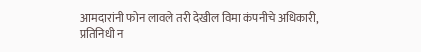आमदारांनी फोन लावले तरी देखील विमा कंपनीचे अधिकारी,
प्रतिनिधी न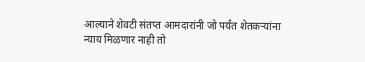आल्याने शेवटी संतप्त आमदारांनी जो पर्यंत शेतकऱ्यांना
न्याय मिळणार नाही तो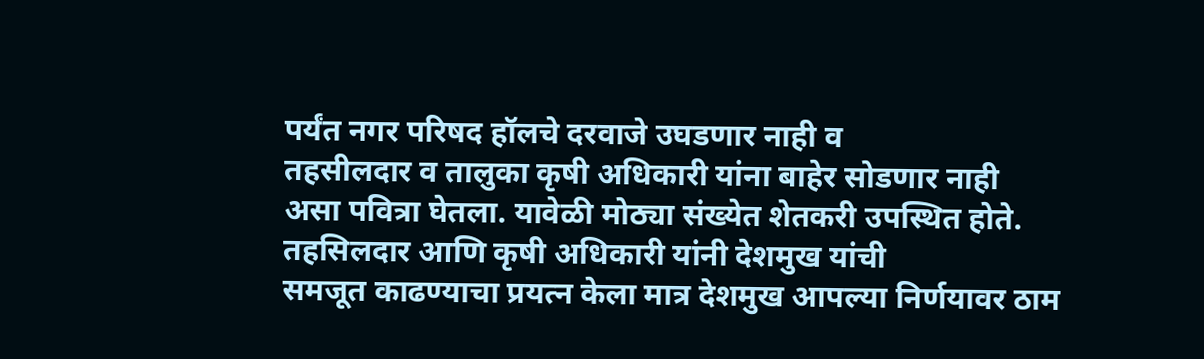पर्यंत नगर परिषद हॉलचे दरवाजे उघडणार नाही व
तहसीलदार व तालुका कृषी अधिकारी यांना बाहेर सोडणार नाही
असा पवित्रा घेतला. यावेळी मोठ्या संख्येत शेतकरी उपस्थित होते.
तहसिलदार आणि कृषी अधिकारी यांनी देशमुख यांची
समजूत काढण्याचा प्रयत्न केला मात्र देशमुख आपल्या निर्णयावर ठाम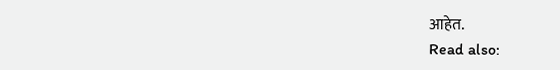आहेत.
Read also: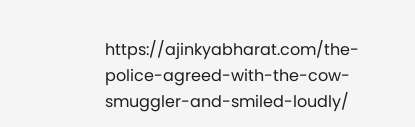https://ajinkyabharat.com/the-police-agreed-with-the-cow-smuggler-and-smiled-loudly/